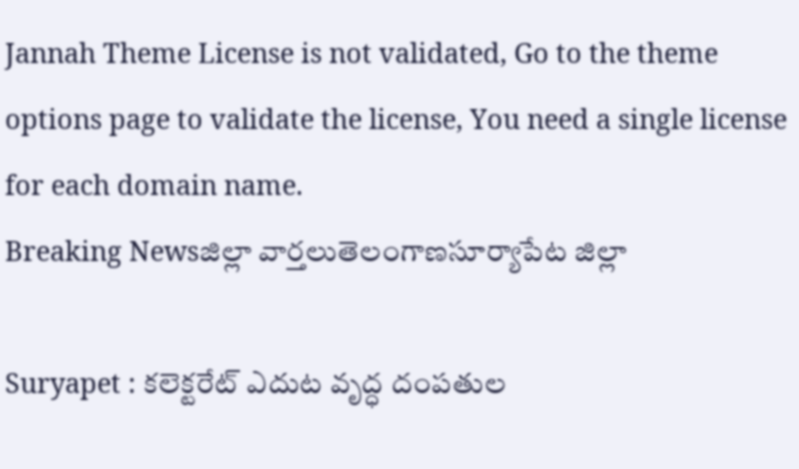Jannah Theme License is not validated, Go to the theme options page to validate the license, You need a single license for each domain name.
Breaking Newsజిల్లా వార్తలుతెలంగాణసూర్యాపేట జిల్లా

Suryapet : కలెక్టరేట్ ఎదుట వృద్ధ దంపతుల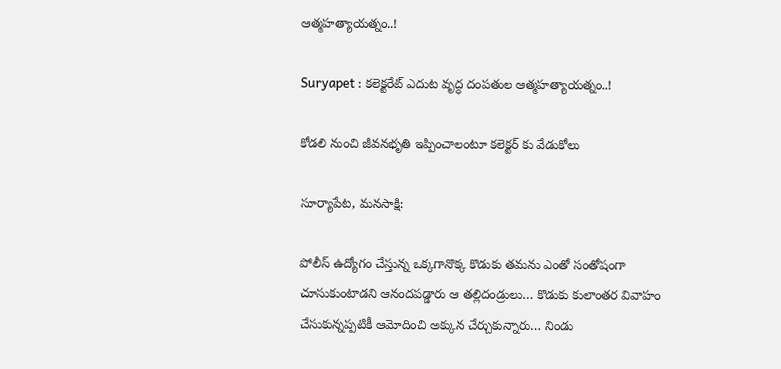ఆత్మహత్యాయత్నం..!

Suryapet : కలెక్టరేట్ ఎదుట వృద్ధ దంపతుల ఆత్మహత్యాయత్నం..!

కోడలి నుంచి జీవనభృతి ఇప్పించాలంటూ కలెక్టర్ కు వేడుకోలు

సూర్యాపేట, మనసాక్షి:

పోలీస్ ఉద్యోగం చేస్తున్న ఒక్కగానొక్క కొడుకు తమను ఎంతో సంతోషంగా చూసుకుంటాడని ఆనందపడ్డారు ఆ తల్లిదండ్రులు… కొడుకు కులాంతర వివాహం చేసుకున్నప్పటికీ ఆమోదించి అక్కున చేర్చుకున్నారు… నిండు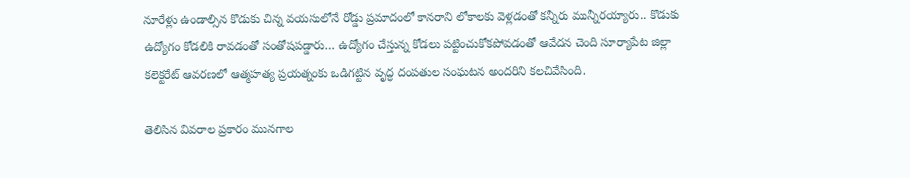నూరేళ్లు ఉండాల్సిన కొడుకు చిన్న వయసులోనే రోడ్డు ప్రమాదంలో కానరాని లోకాలకు వెళ్లడంతో కన్నీరు మున్నీరయ్యారు.. కొడుకు ఉద్యోగం కోడలికి రావడంతో సంతోషపడ్డారు… ఉద్యోగం చేస్తున్న కోడలు పట్టించుకోకపోవడంతో ఆవేదన చెంది సూర్యాపేట జిల్లా కలెక్టరేట్ ఆవరణలో ఆత్మహత్య ప్రయత్నంకు ఒడిగట్టిన వృద్ధ దంపతుల సంఘటన అందరిని కలచివేసింది.

తెలిసిన వివరాల ప్రకారం మునగాల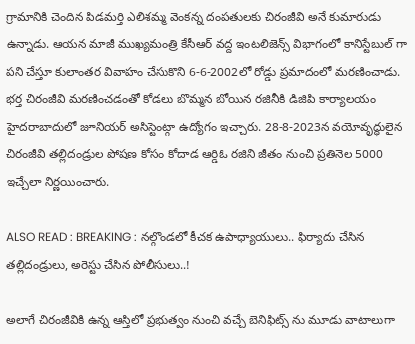గ్రామానికి చెందిన పిడమర్తి ఎలిశమ్మ వెంకన్న దంపతులకు చిరంజీవి అనే కుమారుడు ఉన్నాడు. ఆయన మాజీ ముఖ్యమంత్రి కేసీఆర్ వద్ద ఇంటలిజెన్స్ విభాగంలో కానిస్టేబుల్ గా పని చేస్తూ కులాంతర వివాహం చేసుకొని 6-6-2002లో రోడ్డు ప్రమాదంలో మరణించాడు. భర్త చిరంజీవి మరణించడంతో కోడలు బొమ్మన బోయిన రజినీకి డిజిపి కార్యాలయం హైదరాబాదులో జూనియర్ అసిస్టెంట్గా ఉద్యోగం ఇచ్చారు. 28-8-2023న వయోవృద్ధులైన చిరంజీవి తల్లిదండ్రుల పోషణ కోసం కోదాడ ఆర్డిఓ రజిని జీతం నుంచి ప్రతినెల 5000 ఇచ్చేలా నిర్ణయించారు.

ALSO READ : BREAKING : నల్గొండలో కీచక ఉపాధ్యాయులు.. ఫిర్యాదు చేసిన తల్లిదండ్రులు, అరెస్టు చేసిన పోలీసులు..!

అలాగే చిరంజీవికి ఉన్న ఆస్తిలో ప్రభుత్వం నుంచి వచ్చే బెనిఫిట్స్ ను మూడు వాటాలుగా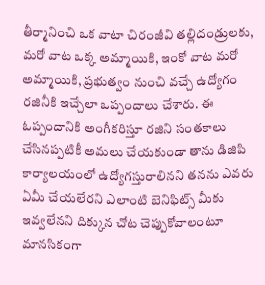తీర్మానించి ఒక వాటా చిరంజీవి తల్లిదండ్రులకు, మరో వాట ఒక్క అమ్మాయికి, ఇంకో వాట మరో అమ్మాయికి, ప్రభుత్వం నుంచి వచ్చే ఉద్యోగం రజినీకి ఇచ్చేలా ఒప్పందాలు చేశారు. ఈ ఓప్పందానికి అంగీకరిస్తూ రజిని సంతకాలు చేసినప్పటికీ అమలు చేయకుండా తాను డిజిపి కార్యాలయంలో ఉద్యోగస్తురాలినని తనను ఎవరు ఏమీ చేయలేరని ఎలాంటి బెనిఫిట్స్ మీకు ఇవ్వలేనని దిక్కున చోట చెప్పుకోవాలంటూ మానసికంగా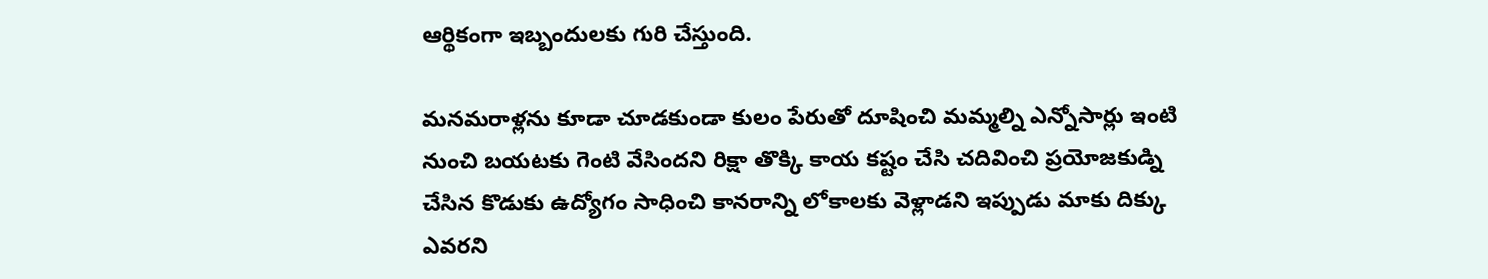ఆర్థికంగా ఇబ్బందులకు గురి చేస్తుంది.

మనమరాళ్లను కూడా చూడకుండా కులం పేరుతో దూషించి మమ్మల్ని ఎన్నోసార్లు ఇంటి నుంచి బయటకు గెంటి వేసిందని రిక్షా తొక్కి కాయ కష్టం చేసి చదివించి ప్రయోజకుడ్ని చేసిన కొడుకు ఉద్యోగం సాధించి కానరాన్ని లోకాలకు వెళ్లాడని ఇప్పుడు మాకు దిక్కు ఎవరని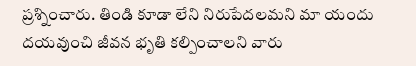ప్రశ్నించారు. తిండి కూడా లేని నిరుపేదలమని మా యందు దయవుంచి జీవన భృతి కల్పించాలని వారు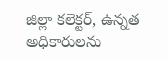జిల్లా కలెక్టర్, ఉన్నత అధికారులను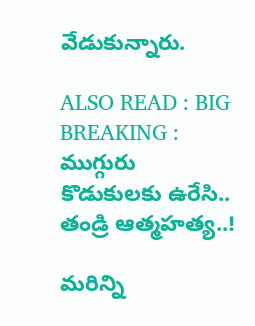వేడుకున్నారు.

ALSO READ : BIG BREAKING : ముగ్గురు కొడుకులకు ఉరేసి.. తండ్రి ఆత్మహత్య..!

మరిన్ని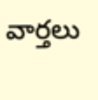వార్తలు